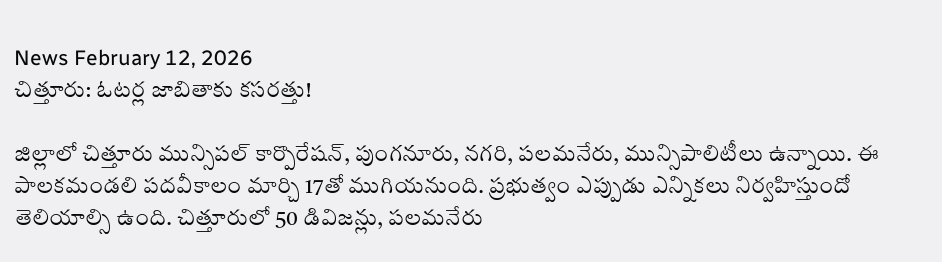News February 12, 2026
చిత్తూరు: ఓటర్ల జాబితాకు కసరత్తు!

జిల్లాలో చిత్తూరు మున్సిపల్ కార్పొరేషన్, పుంగనూరు, నగరి, పలమనేరు, మున్సిపాలిటీలు ఉన్నాయి. ఈ పాలకమండలి పదవీకాలం మార్చి 17తో ముగియనుంది. ప్రభుత్వం ఎప్పుడు ఎన్నికలు నిర్వహిస్తుందో తెలియాల్సి ఉంది. చిత్తూరులో 50 డివిజన్లు, పలమనేరు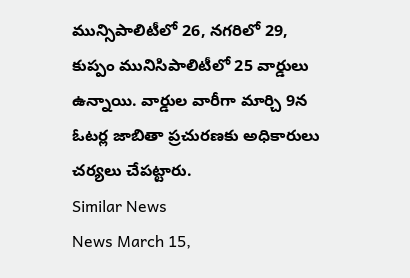మున్సిపాలిటీలో 26, నగరిలో 29, కుప్పం మునిసిపాలిటీలో 25 వార్డులు ఉన్నాయి. వార్డుల వారీగా మార్చి 9న ఓటర్ల జాబితా ప్రచురణకు అధికారులు చర్యలు చేపట్టారు.
Similar News
News March 15,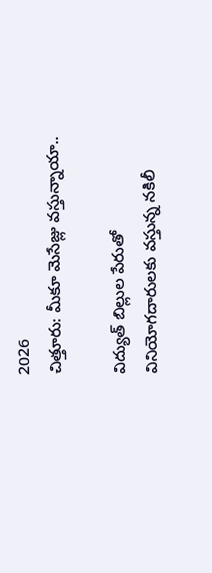2026
చిత్తూరు: మీకూ మెసేజ్లు వస్తున్నాయా..

విద్యుత్ బిల్లుల పేరుతో వినియోగదారులకు వస్తున్న నకిలీ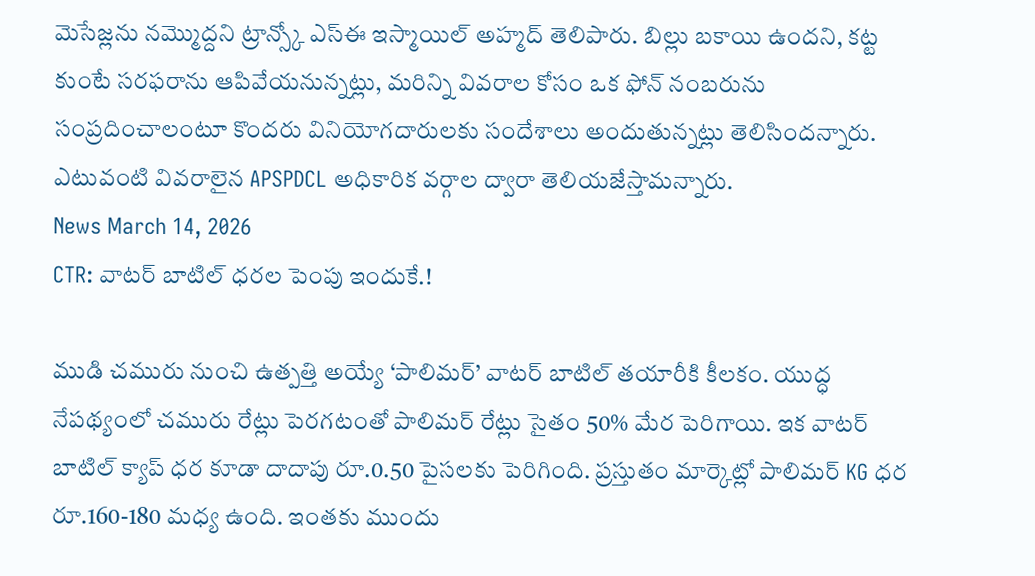మెసేజ్లను నమ్మొద్దని ట్రాన్స్కో ఎస్ఈ ఇస్మాయిల్ అహ్మద్ తెలిపారు. బిల్లు బకాయి ఉందని, కట్ట కుంటే సరఫరాను ఆపివేయనున్నట్లు, మరిన్ని వివరాల కోసం ఒక ఫోన్ నంబరును సంప్రదించాలంటూ కొందరు వినియోగదారులకు సందేశాలు అందుతున్నట్లు తెలిసిందన్నారు. ఎటువంటి వివరాలైన APSPDCL అధికారిక వర్గాల ద్వారా తెలియజేస్తామన్నారు.
News March 14, 2026
CTR: వాటర్ బాటిల్ ధరల పెంపు ఇందుకే.!

ముడి చమురు నుంచి ఉత్పత్తి అయ్యే ‘పాలిమర్’ వాటర్ బాటిల్ తయారీకి కీలకం. యుద్ధ నేపథ్యంలో చమురు రేట్లు పెరగటంతో పాలిమర్ రేట్లు సైతం 50% మేర పెరిగాయి. ఇక వాటర్ బాటిల్ క్యాప్ ధర కూడా దాదాపు రూ.0.50 పైసలకు పెరిగింది. ప్రస్తుతం మార్కెట్లో పాలిమర్ KG ధర రూ.160-180 మధ్య ఉంది. ఇంతకు ముందు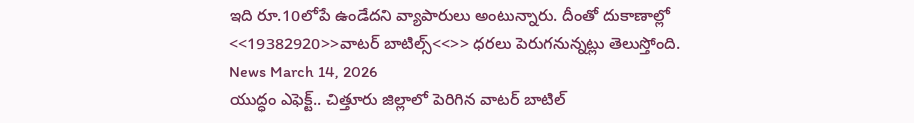ఇది రూ.10లోపే ఉండేదని వ్యాపారులు అంటున్నారు. దీంతో దుకాణాల్లో <<19382920>>వాటర్ బాటిల్స్<<>> ధరలు పెరుగనున్నట్లు తెలుస్తోంది.
News March 14, 2026
యుద్ధం ఎఫెక్ట్.. చిత్తూరు జిల్లాలో పెరిగిన వాటర్ బాటిల్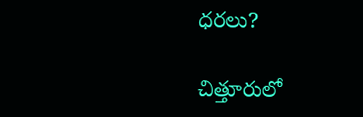ధరలు?

చిత్తూరులో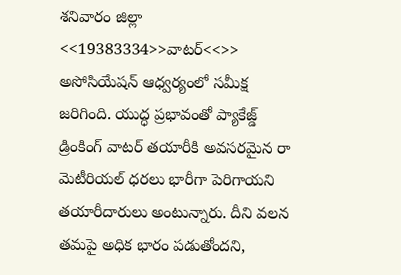శనివారం జిల్లా <<19383334>>వాటర్<<>> అసోసియేషన్ ఆధ్వర్యంలో సమీక్ష జరిగింది. యుద్ధ ప్రభావంతో ప్యాకేజ్డ్ డ్రింకింగ్ వాటర్ తయారీకి అవసరమైన రా మెటీరియల్ ధరలు భారీగా పెరిగాయని తయారీదారులు అంటున్నారు. దీని వలన తమపై అధిక భారం పడుతోందని,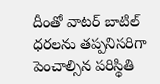దీంతో వాటర్ బాటిల్ ధరలను తప్పనిసరిగా పెంచాల్సిన పరిస్థితి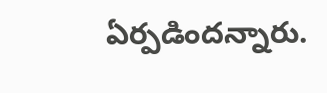ఏర్పడిందన్నారు.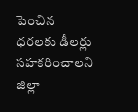పెంచిన ధరలకు డీలర్లు సహకరించాలని జిల్లా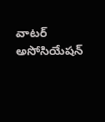వాటర్ అసోసియేషన్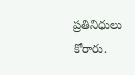ప్రతినిధులు కోరారు.